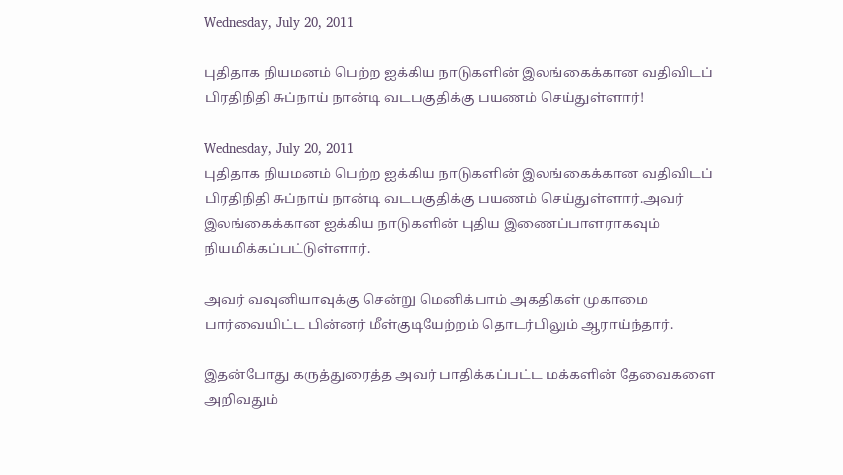Wednesday, July 20, 2011

புதிதாக நியமனம் பெற்ற ஐக்கிய நாடுகளின் இலங்கைக்கான வதிவிடப் பிரதிநிதி சுப்நாய் நான்டி வடபகுதிக்கு பயணம் செய்துள்ளார்!

Wednesday, July 20, 2011
புதிதாக நியமனம் பெற்ற ஐக்கிய நாடுகளின் இலங்கைக்கான வதிவிடப் பிரதிநிதி சுப்நாய் நான்டி வடபகுதிக்கு பயணம் செய்துள்ளார்.அவர் இலங்கைக்கான ஐக்கிய நாடுகளின் புதிய இணைப்பாளராகவும் நியமிக்கப்பட்டுள்ளார்.

அவர் வவுனியாவுக்கு சென்று மெனிக்பாம் அகதிகள் முகாமை பார்வையிட்ட பின்னர் மீள்குடியேற்றம் தொடர்பிலும் ஆராய்ந்தார்.

இதன்போது கருத்துரைத்த அவர் பாதிக்கப்பட்ட மக்களின் தேவைகளை அறிவதும்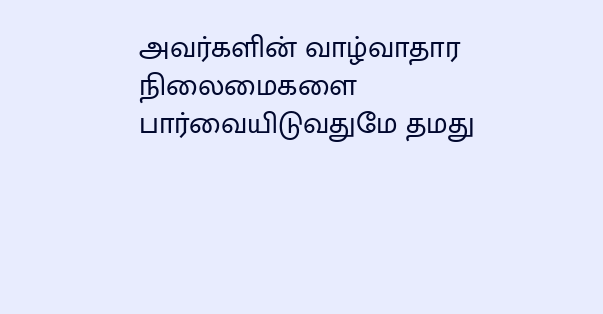அவர்களின் வாழ்வாதார நிலைமைகளை பார்வையிடுவதுமே தமது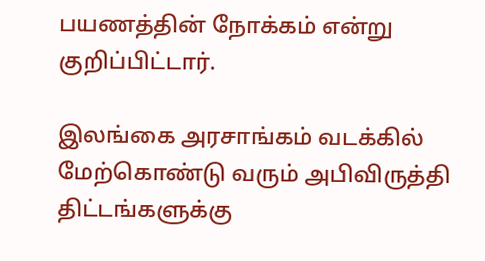பயணத்தின் நோக்கம் என்று குறிப்பிட்டார்.

இலங்கை அரசாங்கம் வடக்கில் மேற்கொண்டு வரும் அபிவிருத்தி திட்டங்களுக்கு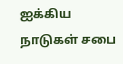ஐக்கிய நாடுகள் சபை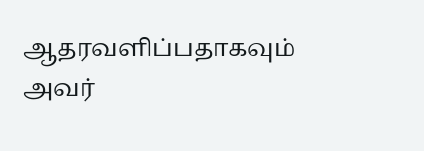ஆதரவளிப்பதாகவும் அவர்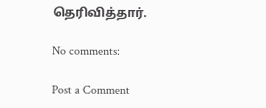தெரிவித்தார்.

No comments:

Post a Comment